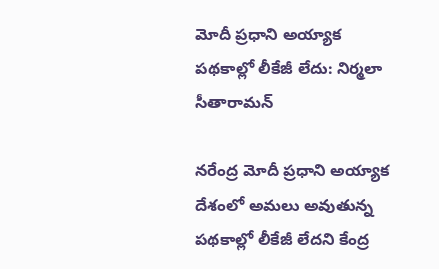మోదీ ప్రధాని అయ్యాక పథకాల్లో లీకేజీ లేదు: నిర్మలా సీతారామన్

నరేంద్ర మోదీ ప్రధాని అయ్యాక దేశంలో అమలు అవుతున్న పథకాల్లో లీకేజీ లేదని కేంద్ర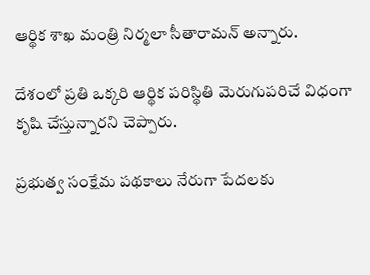ఆర్థిక శాఖ మంత్రి నిర్మలా సీతారామన్ అన్నారు.

దేశంలో ప్రతి ఒక్కరి ఆర్థిక పరిస్థితి మెరుగుపరిచే విధంగా కృషి చేస్తున్నారని చెప్పారు.

ప్రభుత్వ సంక్షేమ పథకాలు నేరుగా పేదలకు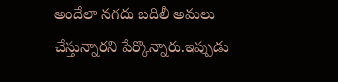అందేలా నగదు బదిలీ అమలు చేస్తున్నారని పేర్కొన్నారు.ఇప్పుడు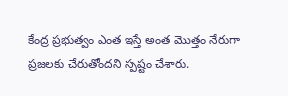కేంద్ర ప్రభుత్వం ఎంత ఇస్తే అంత మొత్తం నేరుగా ప్రజలకు చేరుతోందని స్పష్టం చేశారు.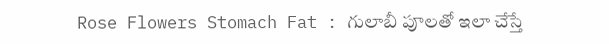Rose Flowers Stomach Fat : గులాబీ పూలతో ఇలా చేస్తే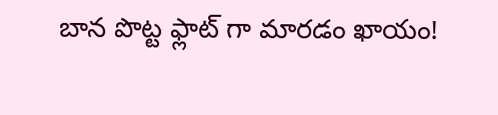బాన పొట్ట ఫ్లాట్ గా మారడం ఖాయం!